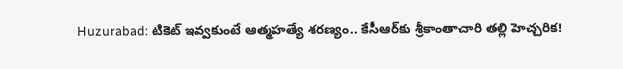Huzurabad: టికెట్ ఇవ్వకుంటే ఆత్మహత్యే శరణ్యం.. కేసీఆర్‌కు శ్రీకాంతాచారి తల్లి హెచ్చరిక!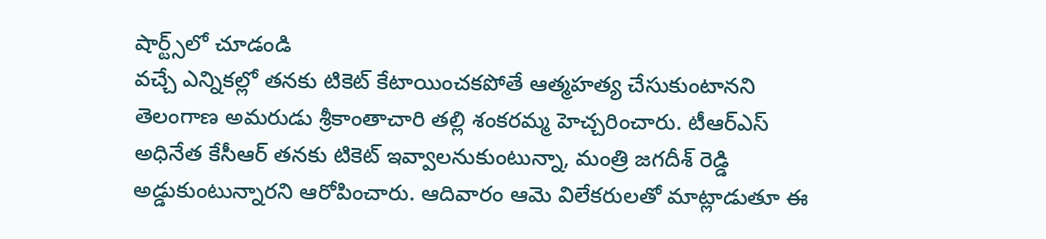షార్ట్స్‌లో చూడండి
వచ్చే ఎన్నికల్లో తనకు టికెట్ కేటాయించకపోతే ఆత్మహత్య చేసుకుంటానని తెలంగాణ అమరుడు శ్రీకాంతాచారి తల్లి శంకరమ్మ హెచ్చరించారు. టీఆర్ఎస్ అధినేత కేసీఆర్ తనకు టికెట్ ఇవ్వాలనుకుంటున్నా, మంత్రి జగదీశ్ రెడ్డి అడ్డుకుంటున్నారని ఆరోపించారు. ఆదివారం ఆమె విలేకరులతో మాట్లాడుతూ ఈ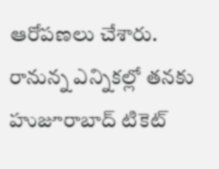ఆరోపణలు చేశారు. రానున్న ఎన్నికల్లో తనకు హుజూరాబాద్ టికెట్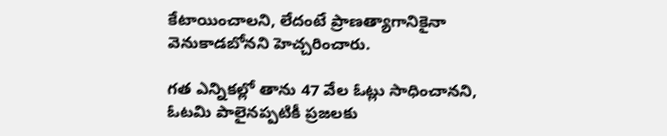కేటాయించాలని, లేదంటే ప్రాణత్యాగానికైనా వెనుకాడబోనని హెచ్చరించారు.

గత ఎన్నికల్లో తాను 47 వేల ఓట్లు సాధించానని, ఓటమి పాలైనప్పటికీ ప్రజలకు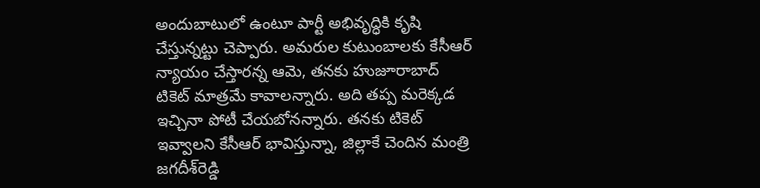అందుబాటులో ఉంటూ పార్టీ అభివృద్ధికి కృషి చేస్తున్నట్టు చెప్పారు. అమరుల కుటుంబాలకు కేసీఆర్ న్యాయం చేస్తారన్న ఆమె, తనకు హుజూరాబాద్ టికెట్ మాత్రమే కావాలన్నారు. అది తప్ప మరెక్కడ ఇచ్చినా పోటీ చేయబోనన్నారు. తనకు టికెట్ ఇవ్వాలని కేసీఆర్ భావిస్తున్నా, జిల్లాకే చెందిన మంత్రి జగదీశ్‌రెడ్డి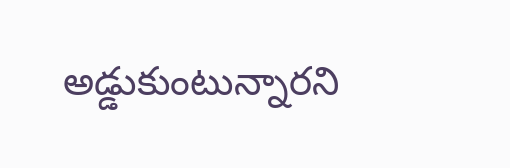అడ్డుకుంటున్నారని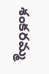శంకరమ్మ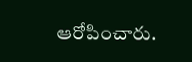ఆరోపించారు.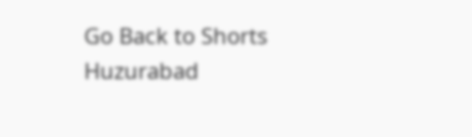Go Back to Shorts
Huzurabad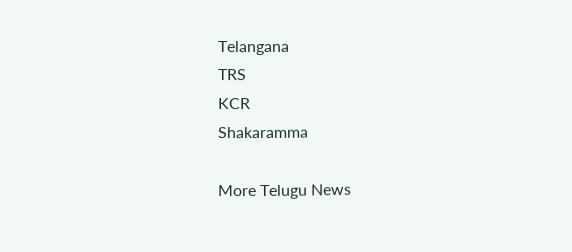Telangana
TRS
KCR
Shakaramma

More Telugu News